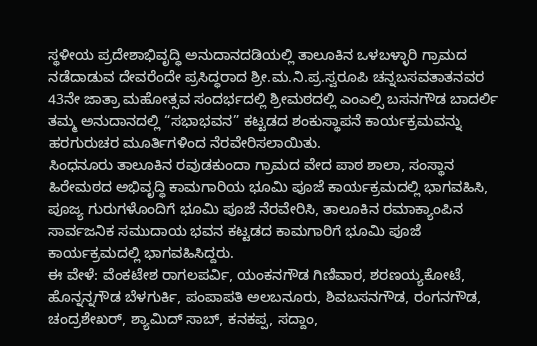ಸ್ಥಳೀಯ ಪ್ರದೇಶಾಭಿವೃದ್ಧಿ ಅನುದಾನದಡಿಯಲ್ಲಿ ತಾಲೂಕಿನ ಒಳಬಳ್ಳಾರಿ ಗ್ರಾಮದ ನಡೆದಾಡುವ ದೇವರೆಂದೇ ಪ್ರಸಿದ್ಧರಾದ ಶ್ರೀ.ಮ.ನಿ.ಪ್ರ.ಸ್ವರೂಪಿ ಚನ್ನಬಸವತಾತನವರ 43ನೇ ಜಾತ್ರಾ ಮಹೋತ್ಸವ ಸಂದರ್ಭದಲ್ಲಿ ಶ್ರೀಮಠದಲ್ಲಿ ಎಂಎಲ್ಸಿ ಬಸನಗೌಡ ಬಾದರ್ಲಿ ತಮ್ಮ ಅನುದಾನದಲ್ಲಿ “ಸಭಾಭವನ” ಕಟ್ಟಡದ ಶಂಕುಸ್ಥಾಪನೆ ಕಾರ್ಯಕ್ರಮವನ್ನು ಹರಗುರುಚರ ಮೂರ್ತಿಗಳಿಂದ ನೆರವೇರಿಸಲಾಯಿತು.
ಸಿಂಧನೂರು ತಾಲೂಕಿನ ರವುಡಕುಂದಾ ಗ್ರಾಮದ ವೇದ ಪಾಠ ಶಾಲಾ, ಸಂಸ್ಥಾನ ಹಿರೇಮಠದ ಅಭಿವೃದ್ಧಿ ಕಾಮಗಾರಿಯ ಭೂಮಿ ಪೂಜೆ ಕಾರ್ಯಕ್ರಮದಲ್ಲಿ ಭಾಗವಹಿಸಿ, ಪೂಜ್ಯ ಗುರುಗಳೊಂದಿಗೆ ಭೂಮಿ ಪೂಜೆ ನೆರವೇರಿಸಿ, ತಾಲೂಕಿನ ರಮಾಕ್ಯಾಂಪಿನ ಸಾರ್ವಜನಿಕ ಸಮುದಾಯ ಭವನ ಕಟ್ಟಡದ ಕಾಮಗಾರಿಗೆ ಭೂಮಿ ಪೂಜೆ ಕಾರ್ಯಕ್ರಮದಲ್ಲಿ ಭಾಗವಹಿಸಿದ್ದರು.
ಈ ವೇಳೆ: ವೆಂಕಟೇಶ ರಾಗಲಪರ್ವಿ, ಯಂಕನಗೌಡ ಗಿಣಿವಾರ, ಶರಣಯ್ಯಕೋಟೆ, ಹೊನ್ನನ್ನಗೌಡ ಬೆಳಗುರ್ಕಿ, ಪಂಪಾಪತಿ ಅಲಬನೂರು, ಶಿವಬಸನಗೌಡ, ರಂಗನಗೌಡ, ಚಂದ್ರಶೇಖರ್, ಶ್ಯಾಮಿದ್ ಸಾಬ್, ಕನಕಪ್ಪ, ಸದ್ದಾಂ,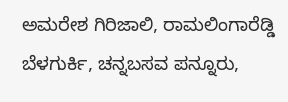ಅಮರೇಶ ಗಿರಿಜಾಲಿ, ರಾಮಲಿಂಗಾರೆಡ್ಡಿ ಬೆಳಗುರ್ಕಿ, ಚನ್ನಬಸವ ಪನ್ನೂರು,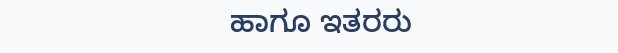ಹಾಗೂ ಇತರರು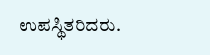ಉಪಸ್ಥಿತರಿದರು.